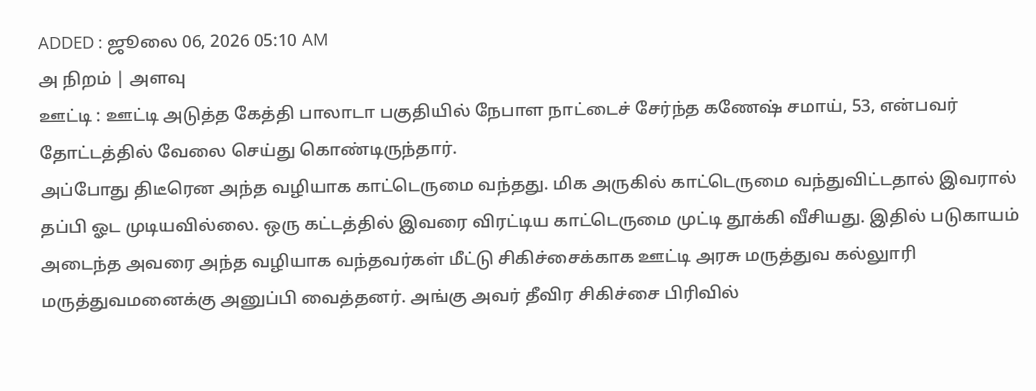ADDED : ஜூலை 06, 2026 05:10 AM
அ நிறம் | அளவு
ஊட்டி : ஊட்டி அடுத்த கேத்தி பாலாடா பகுதியில் நேபாள நாட்டைச் சேர்ந்த கணேஷ் சமாய், 53, என்பவர் தோட்டத்தில் வேலை செய்து கொண்டிருந்தார்.
அப்போது திடீரென அந்த வழியாக காட்டெருமை வந்தது. மிக அருகில் காட்டெருமை வந்துவிட்டதால் இவரால் தப்பி ஓட முடியவில்லை. ஒரு கட்டத்தில் இவரை விரட்டிய காட்டெருமை முட்டி தூக்கி வீசியது. இதில் படுகாயம் அடைந்த அவரை அந்த வழியாக வந்தவர்கள் மீட்டு சிகிச்சைக்காக ஊட்டி அரசு மருத்துவ கல்லுாரி மருத்துவமனைக்கு அனுப்பி வைத்தனர். அங்கு அவர் தீவிர சிகிச்சை பிரிவில்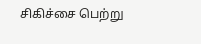சிகிச்சை பெற்று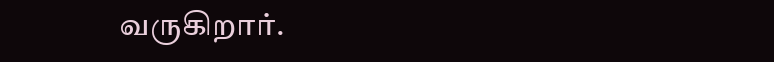வருகிறார்.